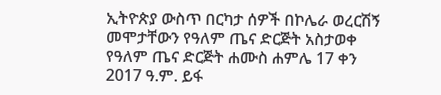ኢትዮጵያ ውስጥ በርካታ ሰዎች በኮሌራ ወረርሽኝ መሞታቸውን የዓለም ጤና ድርጅት አስታወቀ
የዓለም ጤና ድርጅት ሐሙስ ሐምሌ 17 ቀን 2017 ዓ.ም. ይፋ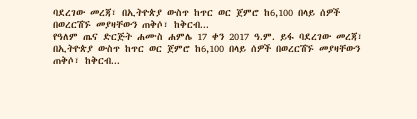ባደረገው መረጃ፣ በኢትዮጵያ ውስጥ ከጥር ወር ጀምሮ ከ6,100 በላይ ሰዎች በወረርሽኙ መያዛቸውን ጠቅሶ፣ ከቅርብ...
የዓለም ጤና ድርጅት ሐሙስ ሐምሌ 17 ቀን 2017 ዓ.ም. ይፋ ባደረገው መረጃ፣ በኢትዮጵያ ውስጥ ከጥር ወር ጀምሮ ከ6,100 በላይ ሰዎች በወረርሽኙ መያዛቸውን ጠቅሶ፣ ከቅርብ...